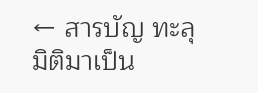← สารบัญ ทะลุมิติมาเป็น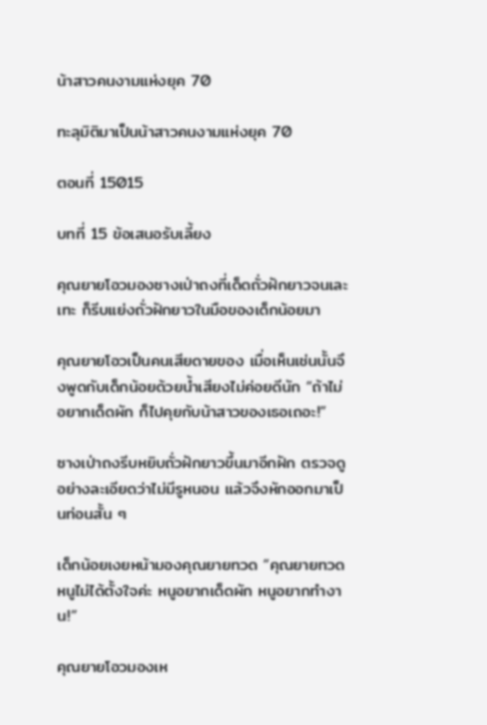น้าสาวคนงามแห่งยุค 70

ทะลุมิติมาเป็นน้าสาวคนงามแห่งยุค 70

ตอนที่ 15015

บทที่ 15 ข้อเสนอรับเลี้ยง

คุณยายโอวมองซางเป่าถงที่เด็ดถั่วฝักยาวจนเละเทะ ก็รีบแย่งถั่วฝักยาวในมือของเด็กน้อยมา

คุณยายโอวเป็นคนเสียดายของ เมื่อเห็นเช่นนั้นจึงพูดกับเด็กน้อยด้วยน้ำเสียงไม่ค่อยดีนัก “ถ้าไม่อยากเด็ดผัก ก็ไปคุยกับน้าสาวของเธอเถอะ!”

ซางเป่าถงรีบหยิบถั่วฝักยาวขึ้นมาอีกฝัก ตรวจดูอย่างละเอียดว่าไม่มีรูหนอน แล้วจึงหักออกมาเป็นท่อนสั้น ๆ

เด็กน้อยเงยหน้ามองคุณยายทวด “คุณยายทวด หนูไม่ได้ตั้งใจค่ะ หนูอยากเด็ดผัก หนูอยากทำงาน!”

คุณยายโอวมองเห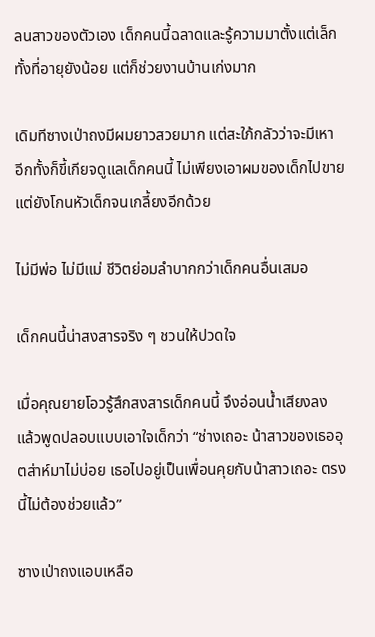ลนสาวของตัวเอง เด็กคนนี้ฉลาดและรู้ความมาตั้งแต่เล็ก ทั้งที่อายุยังน้อย แต่ก็ช่วยงานบ้านเก่งมาก

เดิมทีซางเป่าถงมีผมยาวสวยมาก แต่สะใภ้กลัวว่าจะมีเหา อีกทั้งก็ขี้เกียจดูแลเด็กคนนี้ ไม่เพียงเอาผมของเด็กไปขาย แต่ยังโกนหัวเด็กจนเกลี้ยงอีกด้วย

ไม่มีพ่อ ไม่มีแม่ ชีวิตย่อมลำบากกว่าเด็กคนอื่นเสมอ

เด็กคนนี้น่าสงสารจริง ๆ ชวนให้ปวดใจ

เมื่อคุณยายโอวรู้สึกสงสารเด็กคนนี้ จึงอ่อนน้ำเสียงลง แล้วพูดปลอบแบบเอาใจเด็กว่า “ช่างเถอะ น้าสาวของเธออุตส่าห์มาไม่บ่อย เธอไปอยู่เป็นเพื่อนคุยกับน้าสาวเถอะ ตรงนี้ไม่ต้องช่วยแล้ว”

ซางเป่าถงแอบเหลือ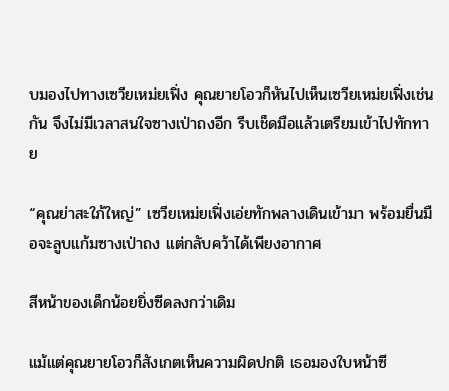บมองไปทางเซวียเหม่ยเฟิ่ง คุณยายโอวก็หันไปเห็นเซวียเหม่ยเฟิ่งเช่นกัน จึงไม่มีเวลาสนใจซางเป่าถงอีก รีบเช็ดมือแล้วเตรียมเข้าไปทักทาย

“คุณย่าสะใภ้ใหญ่” เซวียเหม่ยเฟิ่งเอ่ยทักพลางเดินเข้ามา พร้อมยื่นมือจะลูบแก้มซางเป่าถง แต่กลับคว้าได้เพียงอากาศ

สีหน้าของเด็กน้อยยิ่งซีดลงกว่าเดิม

แม้แต่คุณยายโอวก็สังเกตเห็นความผิดปกติ เธอมองใบหน้าซี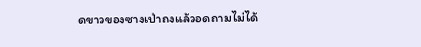ดขาวของซางเป่าถงแล้วอดถามไม่ได้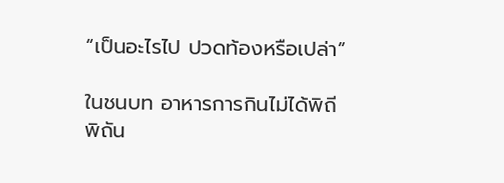“เป็นอะไรไป ปวดท้องหรือเปล่า”

ในชนบท อาหารการกินไม่ได้พิถีพิถัน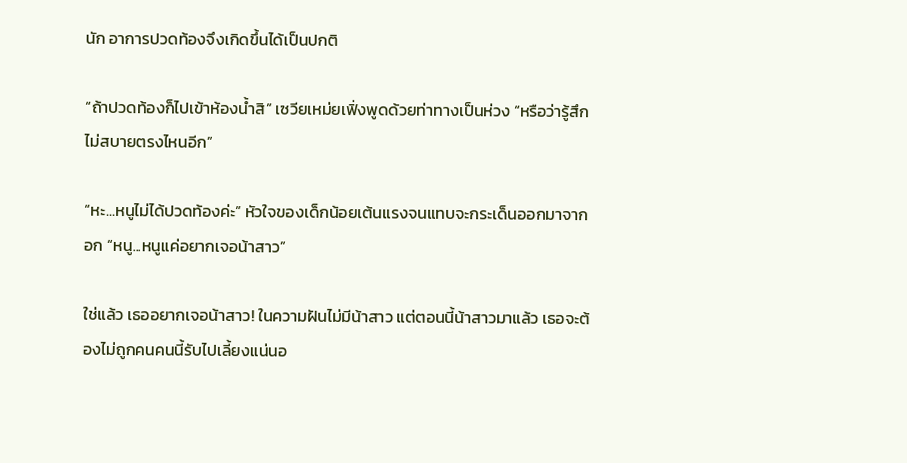นัก อาการปวดท้องจึงเกิดขึ้นได้เป็นปกติ

“ถ้าปวดท้องก็ไปเข้าห้องน้ำสิ” เซวียเหม่ยเฟิ่งพูดด้วยท่าทางเป็นห่วง “หรือว่ารู้สึกไม่สบายตรงไหนอีก”

“หะ...หนูไม่ได้ปวดท้องค่ะ” หัวใจของเด็กน้อยเต้นแรงจนแทบจะกระเด็นออกมาจากอก “หนู...หนูแค่อยากเจอน้าสาว”

ใช่แล้ว เธออยากเจอน้าสาว! ในความฝันไม่มีน้าสาว แต่ตอนนี้น้าสาวมาแล้ว เธอจะต้องไม่ถูกคนคนนี้รับไปเลี้ยงแน่นอ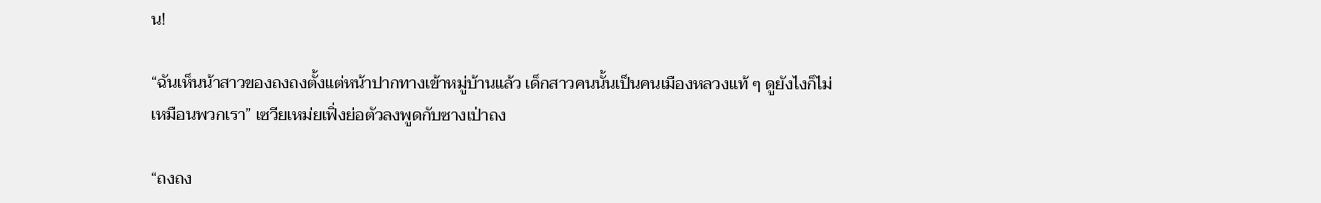น!

“ฉันเห็นน้าสาวของถงถงตั้งแต่หน้าปากทางเข้าหมู่บ้านแล้ว เด็กสาวคนนั้นเป็นคนเมืองหลวงแท้ ๆ ดูยังไงก็ไม่เหมือนพวกเรา” เซวียเหม่ยเฟิ่งย่อตัวลงพูดกับซางเป่าถง

“ถงถง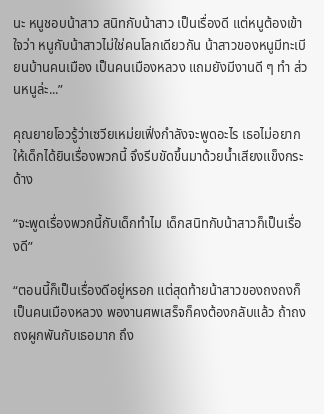นะ หนูชอบน้าสาว สนิทกับน้าสาว เป็นเรื่องดี แต่หนูต้องเข้าใจว่า หนูกับน้าสาวไม่ใช่คนโลกเดียวกัน น้าสาวของหนูมีทะเบียนบ้านคนเมือง เป็นคนเมืองหลวง แถมยังมีงานดี ๆ ทำ ส่วนหนูล่ะ...”

คุณยายโอวรู้ว่าเซวียเหม่ยเฟิ่งกำลังจะพูดอะไร เธอไม่อยากให้เด็กได้ยินเรื่องพวกนี้ จึงรีบขัดขึ้นมาด้วยน้ำเสียงแข็งกระด้าง

“จะพูดเรื่องพวกนี้กับเด็กทำไม เด็กสนิทกับน้าสาวก็เป็นเรื่องดี”

“ตอนนี้ก็เป็นเรื่องดีอยู่หรอก แต่สุดท้ายน้าสาวของถงถงก็เป็นคนเมืองหลวง พองานศพเสร็จก็คงต้องกลับแล้ว ถ้าถงถงผูกพันกับเธอมาก ถึง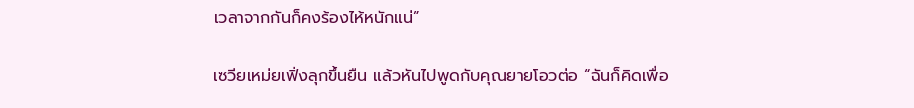เวลาจากกันก็คงร้องไห้หนักแน่”

เซวียเหม่ยเฟิ่งลุกขึ้นยืน แล้วหันไปพูดกับคุณยายโอวต่อ “ฉันก็คิดเพื่อ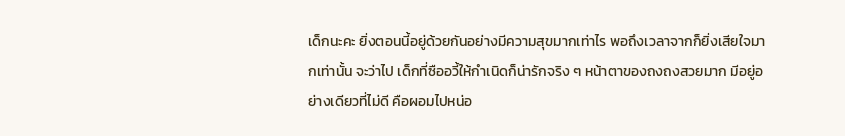เด็กนะคะ ยิ่งตอนนี้อยู่ด้วยกันอย่างมีความสุขมากเท่าไร พอถึงเวลาจากก็ยิ่งเสียใจมากเท่านั้น จะว่าไป เด็กที่ซืออวี้ให้กำเนิดก็น่ารักจริง ๆ หน้าตาของถงถงสวยมาก มีอยู่อย่างเดียวที่ไม่ดี คือผอมไปหน่อ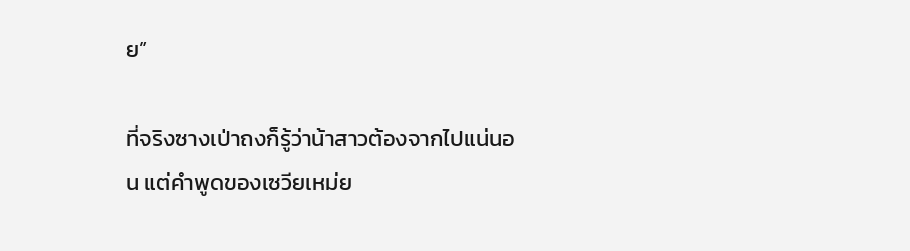ย”

ที่จริงซางเป่าถงก็รู้ว่าน้าสาวต้องจากไปแน่นอน แต่คำพูดของเซวียเหม่ย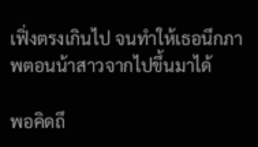เฟิ่งตรงเกินไป จนทำให้เธอนึกภาพตอนน้าสาวจากไปขึ้นมาได้

พอคิดถึ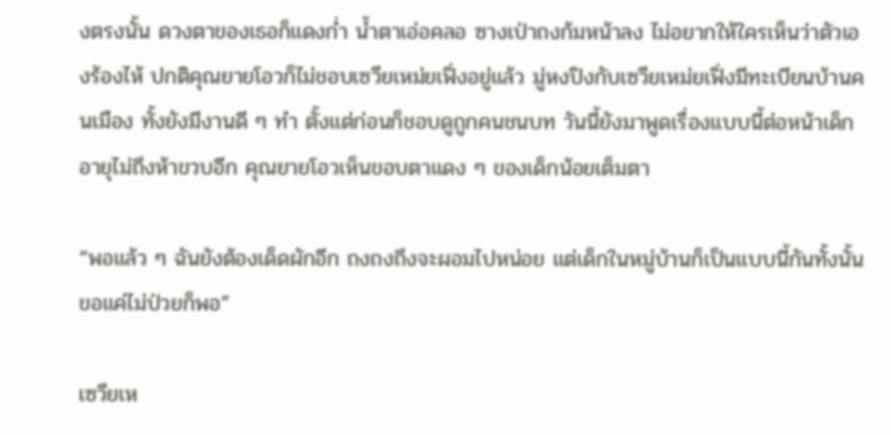งตรงนั้น ดวงตาของเธอก็แดงก่ำ น้ำตาเอ่อคลอ ซางเป่าถงก้มหน้าลง ไม่อยากให้ใครเห็นว่าตัวเองร้องไห้ ปกติคุณยายโอวก็ไม่ชอบเซวียเหม่ยเฟิ่งอยู่แล้ว มู่หงปิงกับเซวียเหม่ยเฟิ่งมีทะเบียนบ้านคนเมือง ทั้งยังมีงานดี ๆ ทำ ตั้งแต่ก่อนก็ชอบดูถูกคนชนบท วันนี้ยังมาพูดเรื่องแบบนี้ต่อหน้าเด็กอายุไม่ถึงห้าขวบอีก คุณยายโอวเห็นขอบตาแดง ๆ ของเด็กน้อยเต็มตา

“พอแล้ว ๆ ฉันยังต้องเด็ดผักอีก ถงถงถึงจะผอมไปหน่อย แต่เด็กในหมู่บ้านก็เป็นแบบนี้กันทั้งนั้น ขอแค่ไม่ป่วยก็พอ”

เซวียเห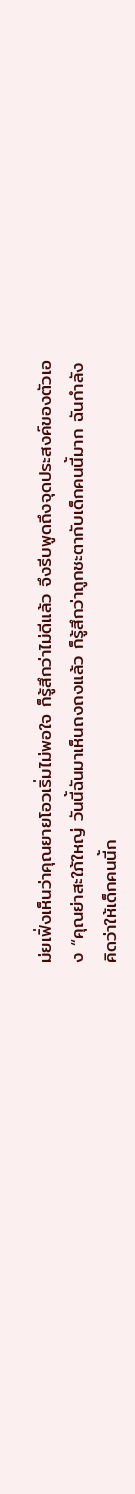ม่ยเฟิ่งเห็นว่าคุณยายโอวเริ่มไม่พอใจ ก็รู้สึกว่าไม่ดีแล้ว จึงรีบพูดถึงจุดประสงค์ของตัวเอง “คุณย่าสะใภ้ใหญ่ วันนี้ฉันมาเห็นถงถงแล้ว ก็รู้สึกว่าถูกชะตากับเด็กคนนี้มาก ฉันกำลังคิดว่าให้เด็กคนนี้ก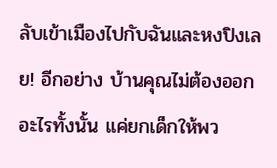ลับเข้าเมืองไปกับฉันและหงปิงเลย! อีกอย่าง บ้านคุณไม่ต้องออกอะไรทั้งนั้น แค่ยกเด็กให้พว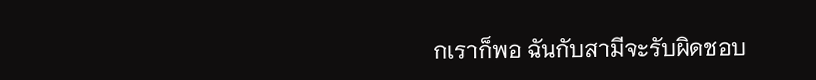กเราก็พอ ฉันกับสามีจะรับผิดชอบ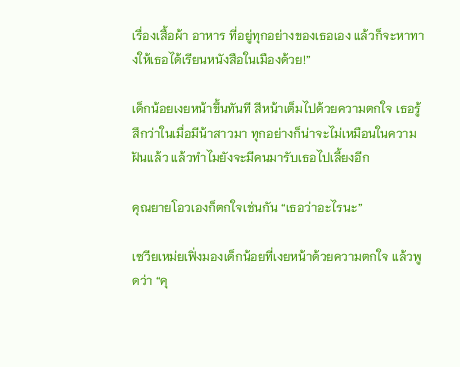เรื่องเสื้อผ้า อาหาร ที่อยู่ทุกอย่างของเธอเอง แล้วก็จะหาทางให้เธอได้เรียนหนังสือในเมืองด้วย!”

เด็กน้อยเงยหน้าขึ้นทันที สีหน้าเต็มไปด้วยความตกใจ เธอรู้สึกว่าในเมื่อมีน้าสาวมา ทุกอย่างก็น่าจะไม่เหมือนในความฝันแล้ว แล้วทำไมยังจะมีคนมารับเธอไปเลี้ยงอีก

คุณยายโอวเองก็ตกใจเช่นกัน “เธอว่าอะไรนะ”

เซวียเหม่ยเฟิ่งมองเด็กน้อยที่เงยหน้าด้วยความตกใจ แล้วพูดว่า “คุ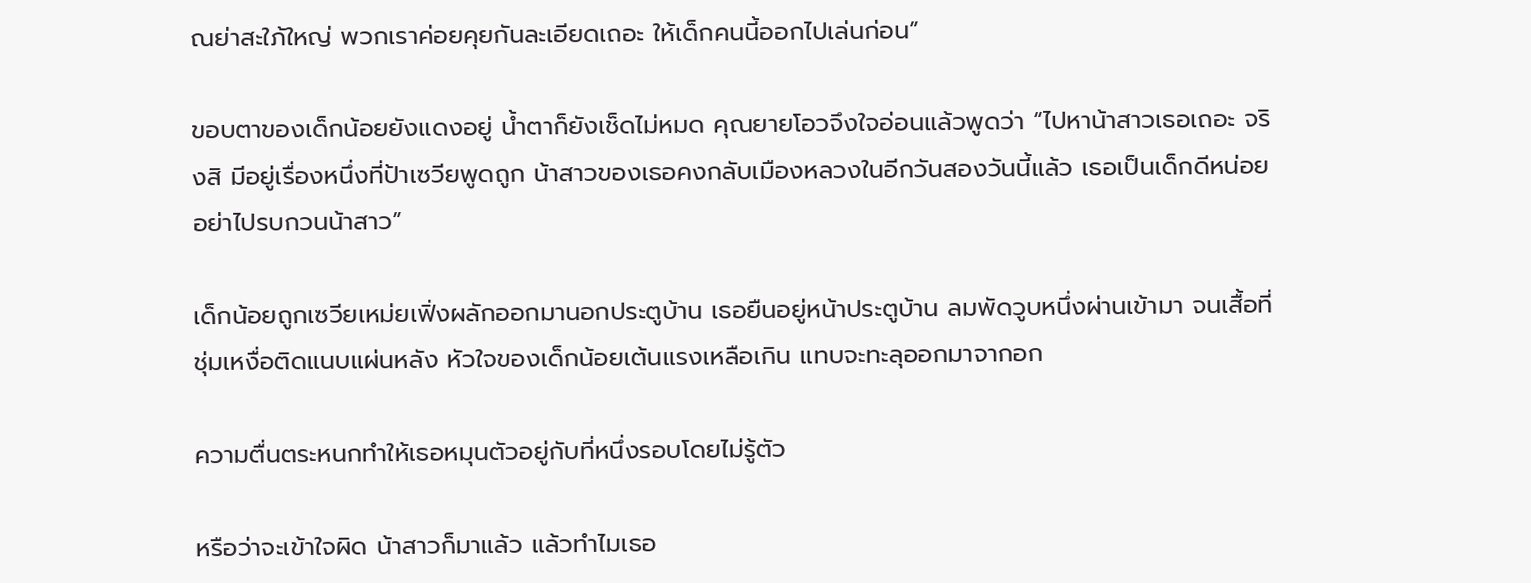ณย่าสะใภ้ใหญ่ พวกเราค่อยคุยกันละเอียดเถอะ ให้เด็กคนนี้ออกไปเล่นก่อน”

ขอบตาของเด็กน้อยยังแดงอยู่ น้ำตาก็ยังเช็ดไม่หมด คุณยายโอวจึงใจอ่อนแล้วพูดว่า “ไปหาน้าสาวเธอเถอะ จริงสิ มีอยู่เรื่องหนึ่งที่ป้าเซวียพูดถูก น้าสาวของเธอคงกลับเมืองหลวงในอีกวันสองวันนี้แล้ว เธอเป็นเด็กดีหน่อย อย่าไปรบกวนน้าสาว”

เด็กน้อยถูกเซวียเหม่ยเฟิ่งผลักออกมานอกประตูบ้าน เธอยืนอยู่หน้าประตูบ้าน ลมพัดวูบหนึ่งผ่านเข้ามา จนเสื้อที่ชุ่มเหงื่อติดแนบแผ่นหลัง หัวใจของเด็กน้อยเต้นแรงเหลือเกิน แทบจะทะลุออกมาจากอก

ความตื่นตระหนกทำให้เธอหมุนตัวอยู่กับที่หนึ่งรอบโดยไม่รู้ตัว

หรือว่าจะเข้าใจผิด น้าสาวก็มาแล้ว แล้วทำไมเธอ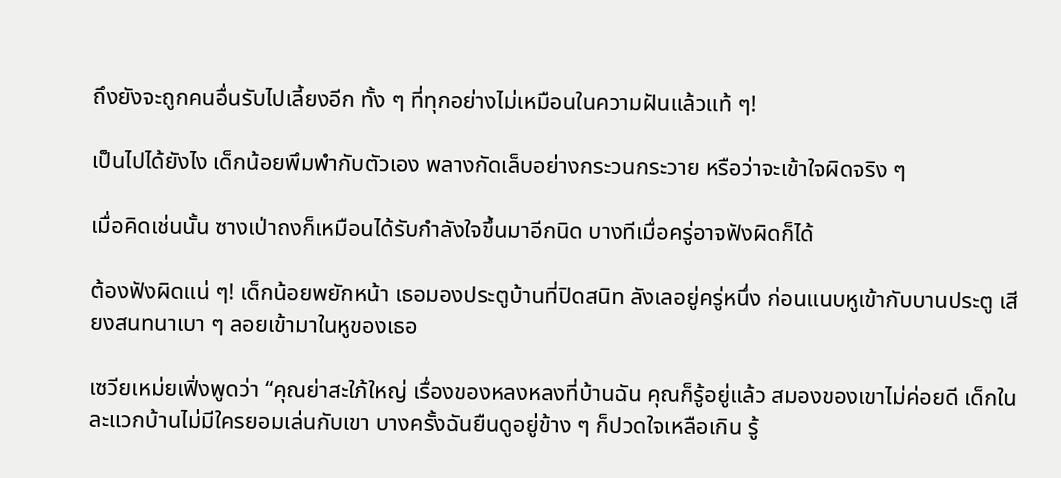ถึงยังจะถูกคนอื่นรับไปเลี้ยงอีก ทั้ง ๆ ที่ทุกอย่างไม่เหมือนในความฝันแล้วแท้ ๆ!

เป็นไปได้ยังไง เด็กน้อยพึมพำกับตัวเอง พลางกัดเล็บอย่างกระวนกระวาย หรือว่าจะเข้าใจผิดจริง ๆ

เมื่อคิดเช่นนั้น ซางเป่าถงก็เหมือนได้รับกำลังใจขึ้นมาอีกนิด บางทีเมื่อครู่อาจฟังผิดก็ได้

ต้องฟังผิดแน่ ๆ! เด็กน้อยพยักหน้า เธอมองประตูบ้านที่ปิดสนิท ลังเลอยู่ครู่หนึ่ง ก่อนแนบหูเข้ากับบานประตู เสียงสนทนาเบา ๆ ลอยเข้ามาในหูของเธอ

เซวียเหม่ยเฟิ่งพูดว่า “คุณย่าสะใภ้ใหญ่ เรื่องของหลงหลงที่บ้านฉัน คุณก็รู้อยู่แล้ว สมองของเขาไม่ค่อยดี เด็กในละแวกบ้านไม่มีใครยอมเล่นกับเขา บางครั้งฉันยืนดูอยู่ข้าง ๆ ก็ปวดใจเหลือเกิน รู้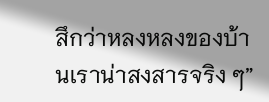สึกว่าหลงหลงของบ้านเราน่าสงสารจริง ๆ”